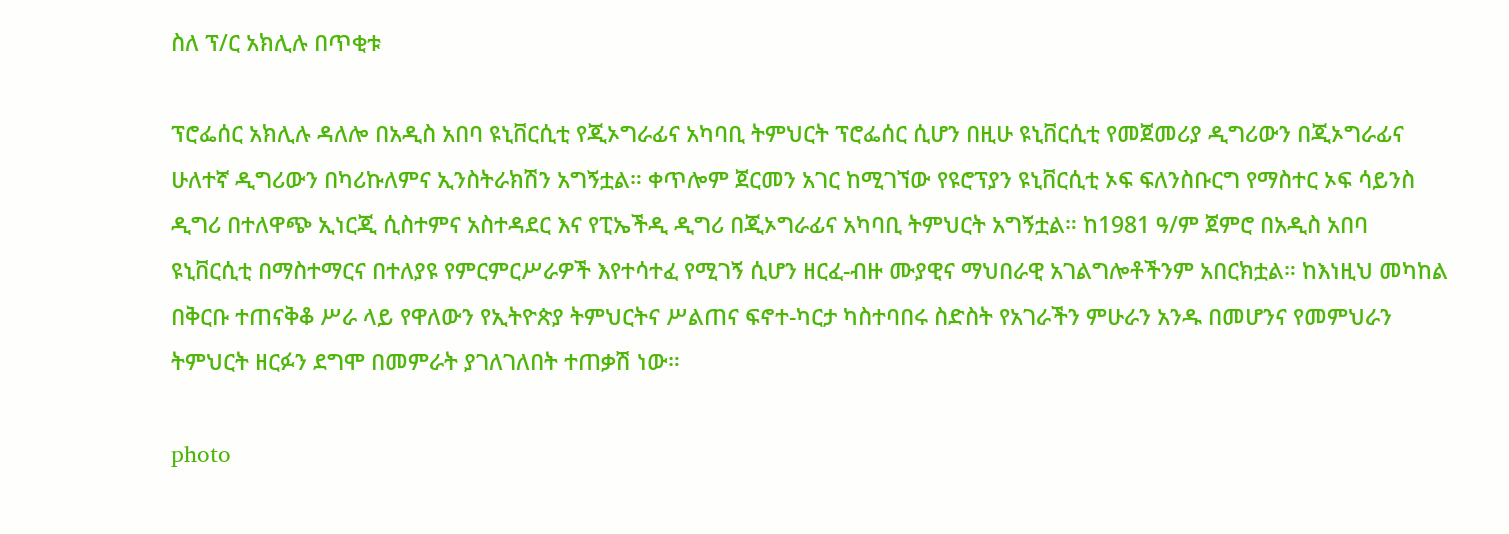ስለ ፕ/ር አክሊሉ በጥቂቱ

ፕሮፌሰር አክሊሉ ዳለሎ በአዲስ አበባ ዩኒቨርሲቲ የጂኦግራፊና አካባቢ ትምህርት ፕሮፌሰር ሲሆን በዚሁ ዩኒቨርሲቲ የመጀመሪያ ዲግሪውን በጂኦግራፊና ሁለተኛ ዲግሪውን በካሪኩለምና ኢንስትራክሽን አግኝቷል። ቀጥሎም ጀርመን አገር ከሚገኘው የዩሮፕያን ዩኒቨርሲቲ ኦፍ ፍለንስቡርግ የማስተር ኦፍ ሳይንስ ዲግሪ በተለዋጭ ኢነርጂ ሲስተምና አስተዳደር እና የፒኤችዲ ዲግሪ በጂኦግራፊና አካባቢ ትምህርት አግኝቷል። ከ1981 ዓ/ም ጀምሮ በአዲስ አበባ ዩኒቨርሲቲ በማስተማርና በተለያዩ የምርምርሥራዎች እየተሳተፈ የሚገኝ ሲሆን ዘርፈ-ብዙ ሙያዊና ማህበራዊ አገልግሎቶችንም አበርክቷል። ከእነዚህ መካከል በቅርቡ ተጠናቅቆ ሥራ ላይ የዋለውን የኢትዮጵያ ትምህርትና ሥልጠና ፍኖተ-ካርታ ካስተባበሩ ስድስት የአገራችን ምሁራን አንዱ በመሆንና የመምህራን ትምህርት ዘርፉን ደግሞ በመምራት ያገለገለበት ተጠቃሽ ነው።

photo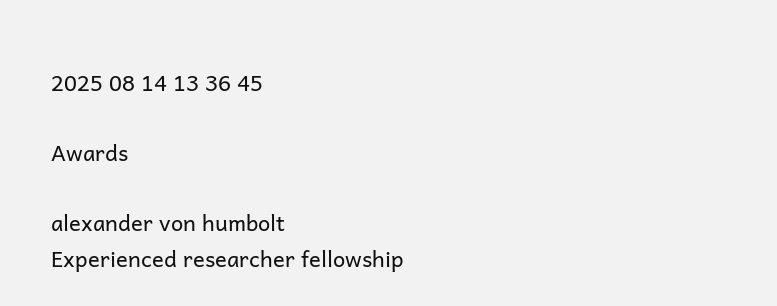2025 08 14 13 36 45

Awards

alexander von humbolt
Experienced researcher fellowship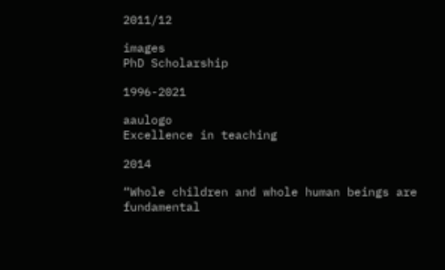2011/12

images
PhD Scholarship

1996-2021

aaulogo
Excellence in teaching

2014

“Whole children and whole human beings are fundamental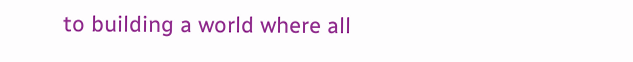to building a world where all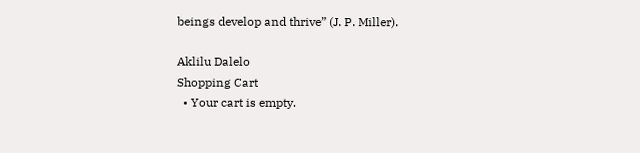beings develop and thrive” (J. P. Miller).

Aklilu Dalelo
Shopping Cart
  • Your cart is empty.